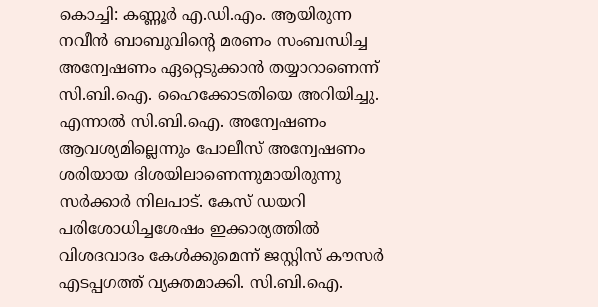കൊച്ചി: കണ്ണൂർ എ.ഡി.എം. ആയിരുന്ന നവീൻ ബാബുവിന്റെ മരണം സംബന്ധിച്ച അന്വേഷണം ഏറ്റെടുക്കാൻ തയ്യാറാണെന്ന് സി.ബി.ഐ. ഹൈക്കോടതിയെ അറിയിച്ചു. എന്നാൽ സി.ബി.ഐ. അന്വേഷണം ആവശ്യമില്ലെന്നും പോലീസ് അന്വേഷണം ശരിയായ ദിശയിലാണെന്നുമായിരുന്നു സർക്കാർ നിലപാട്. കേസ് ഡയറി പരിശോധിച്ചശേഷം ഇക്കാര്യത്തിൽ വിശദവാദം കേൾക്കുമെന്ന് ജസ്റ്റിസ് കൗസർ എടപ്പഗത്ത് വ്യക്തമാക്കി. സി.ബി.ഐ.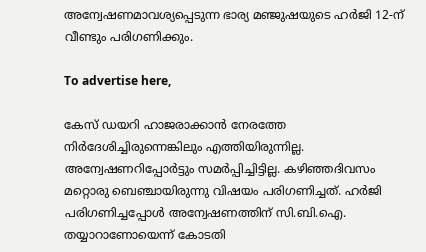അന്വേഷണമാവശ്യപ്പെടുന്ന ഭാര്യ മഞ്ജുഷയുടെ ഹർജി 12-ന് വീണ്ടും പരിഗണിക്കും.

To advertise here,

കേസ് ഡയറി ഹാജരാക്കാൻ നേരത്തേ നിർദേശിച്ചിരുന്നെങ്കിലും എത്തിയിരുന്നില്ല. അന്വേഷണറിപ്പോർട്ടും സമർപ്പിച്ചിട്ടില്ല. കഴിഞ്ഞദിവസം മറ്റൊരു ബെഞ്ചായിരുന്നു വിഷയം പരിഗണിച്ചത്. ഹർജി പരിഗണിച്ചപ്പോൾ അന്വേഷണത്തിന് സി.ബി.ഐ. തയ്യാറാണോയെന്ന് കോടതി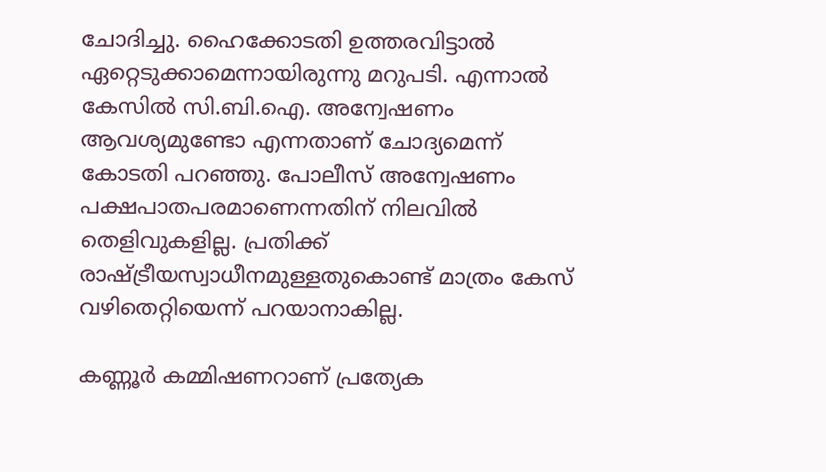ചോദിച്ചു. ഹൈക്കോടതി ഉത്തരവിട്ടാൽ ഏറ്റെടുക്കാമെന്നായിരുന്നു മറുപടി. എന്നാൽ കേസിൽ സി.ബി.ഐ. അന്വേഷണം ആവശ്യമുണ്ടോ എന്നതാണ് ചോദ്യമെന്ന് കോടതി പറഞ്ഞു. പോലീസ് അന്വേഷണം പക്ഷപാതപരമാണെന്നതിന് നിലവിൽ തെളിവുകളില്ല. പ്രതിക്ക് രാഷ്ട്രീയസ്വാധീനമുള്ളതുകൊണ്ട് മാത്രം കേസ് വഴിതെറ്റിയെന്ന് പറയാനാകില്ല.

കണ്ണൂർ കമ്മിഷണറാണ് പ്രത്യേക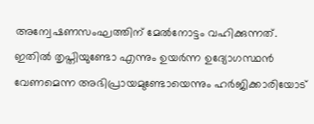അന്വേഷണസംഘത്തിന് മേൽനോട്ടം വഹിക്കുന്നത്. ഇതിൽ തൃപ്തിയുണ്ടോ എന്നും ഉയർന്ന ഉദ്യോഗസ്ഥൻ വേണമെന്ന അഭിപ്രായമുണ്ടോയെന്നും ഹർജിക്കാരിയോട്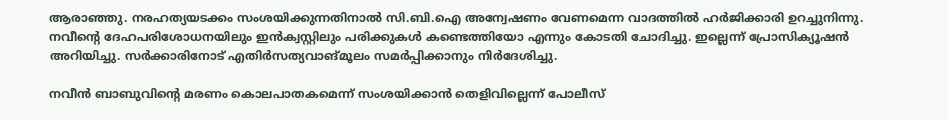ആരാഞ്ഞു. നരഹത്യയടക്കം സംശയിക്കുന്നതിനാൽ സി.ബി.ഐ അന്വേഷണം വേണമെന്ന വാദത്തിൽ ഹർജിക്കാരി ഉറച്ചുനിന്നു. നവീന്റെ ദേഹപരിശോധനയിലും ഇൻക്വസ്റ്റിലും പരിക്കുകൾ കണ്ടെത്തിയോ എന്നും കോടതി ചോദിച്ചു. ഇല്ലെന്ന് പ്രോസിക്യൂഷൻ അറിയിച്ചു. സർക്കാരിനോട് എതിർസത്യവാങ്‌മൂലം സമർപ്പിക്കാനും നിർദേശിച്ചു.

നവീൻ ബാബുവിന്റെ മരണം കൊലപാതകമെന്ന് സംശയിക്കാൻ തെളിവില്ലെന്ന് പോലീസ്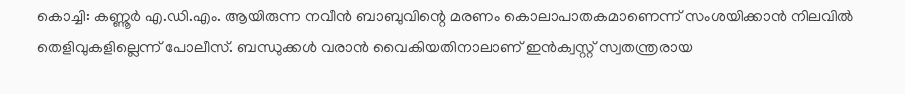കൊച്ചി: കണ്ണൂർ എ.ഡി.എം. ആയിരുന്ന നവീൻ ബാബുവിന്റെ മരണം കൊലാപാതകമാണെന്ന് സംശയിക്കാൻ നിലവിൽ തെളിവുകളില്ലെന്ന് പോലീസ്. ബന്ധുക്കൾ വരാൻ വൈകിയതിനാലാണ് ഇൻക്വസ്റ്റ് സ്വതന്ത്രരായ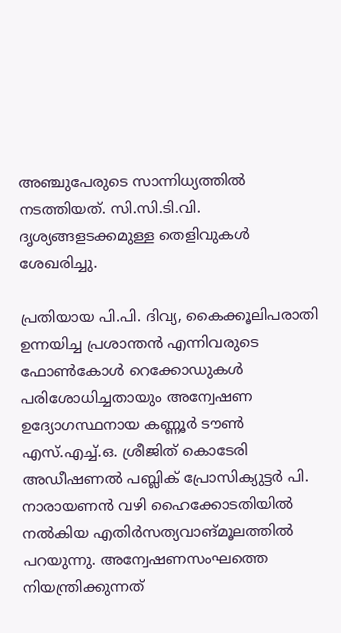അഞ്ചുപേരുടെ സാന്നിധ്യത്തിൽ നടത്തിയത്. സി.സി.ടി.വി. ദൃശ്യങ്ങളടക്കമുള്ള തെളിവുകൾ ശേഖരിച്ചു.

പ്രതിയായ പി.പി. ദിവ്യ, കൈക്കൂലിപരാതി ഉന്നയിച്ച പ്രശാന്തൻ എന്നിവരുടെ ഫോൺകോൾ റെക്കോഡുകൾ പരിശോധിച്ചതായും അന്വേഷണ ഉദ്യോഗസ്ഥനായ കണ്ണൂർ ടൗൺ എസ്.എച്ച്.ഒ. ശ്രീജിത് കൊടേരി അഡീഷണൽ പബ്ലിക് പ്രോസിക്യുട്ടർ പി. നാരായണൻ വഴി ഹൈക്കോടതിയിൽ നൽകിയ എതിർസത്യവാങ്മൂലത്തിൽ പറയുന്നു. അന്വേഷണസംഘത്തെ നിയന്ത്രിക്കുന്നത്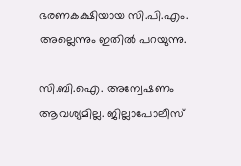ഭരണകക്ഷിയായ സി.പി.എം. അല്ലെന്നും ഇതിൽ പറയുന്നു.

സി.ബി.ഐ. അന്വേഷണം ആവശ്യമില്ല. ജില്ലാപോലീസ്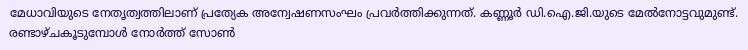മേധാവിയുടെ നേതൃത്വത്തിലാണ് പ്രത്യേക അന്വേഷണസംഘം പ്രവർത്തിക്കുന്നത്. കണ്ണൂർ ഡി.ഐ.ജി.യുടെ മേൽനോട്ടവുമുണ്ട്. രണ്ടാഴ്ചകൂടുമ്പോൾ നോർത്ത് സോൺ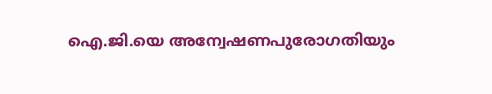ഐ.ജി.യെ അന്വേഷണപുരോഗതിയും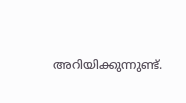അറിയിക്കുന്നുണ്ട്.